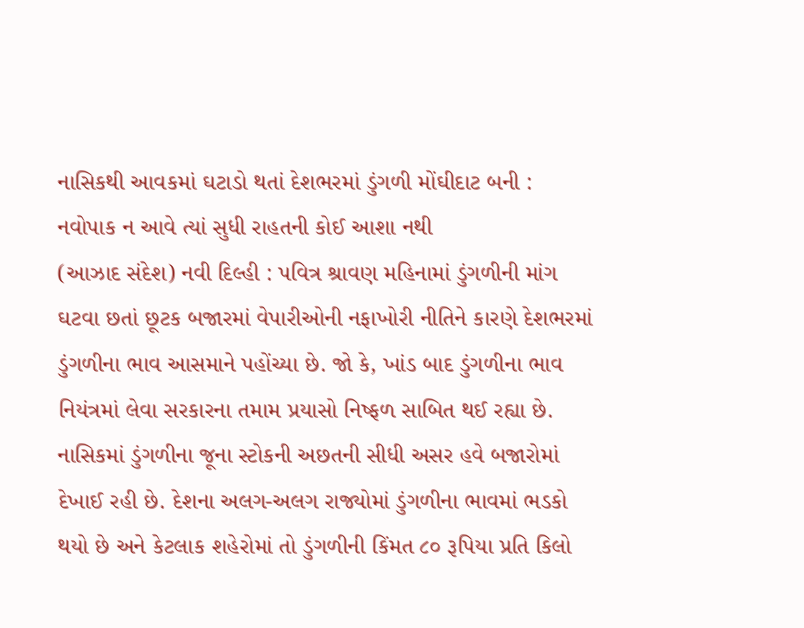નાસિકથી આવકમાં ઘટાડો થતાં દેશભરમાં ડુંગળી મોંઘીદાટ બની : નવોપાક ન આવે ત્યાં સુધી રાહતની કોઈ આશા નથી
(આઝાદ સંદેશ) નવી દિલ્હી : પવિત્ર શ્રાવણ મહિનામાં ડુંગળીની માંગ ઘટવા છતાં છૂટક બજારમાં વેપારીઓની નફાખોરી નીતિને કારણે દેશભરમાં ડુંગળીના ભાવ આસમાને પહોંચ્યા છે. જો કે, ખાંડ બાદ ડુંગળીના ભાવ નિયંત્રમાં લેવા સરકારના તમામ પ્રયાસો નિષ્ફળ સાબિત થઈ રહ્યા છે. નાસિકમાં ડુંગળીના જૂના સ્ટોકની અછતની સીધી અસર હવે બજારોમાં દેખાઈ રહી છે. દેશના અલગ-અલગ રાજ્યોમાં ડુંગળીના ભાવમાં ભડકો થયો છે અને કેટલાક શહેરોમાં તો ડુંગળીની કિંમત ૮૦ રૂપિયા પ્રતિ કિલો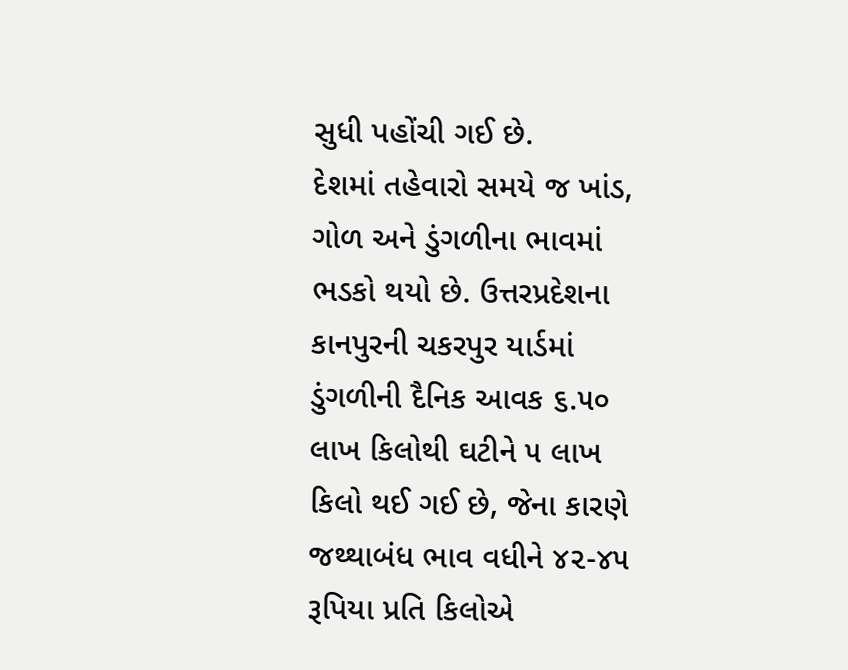સુધી પહોંચી ગઈ છે.
દેશમાં તહેવારો સમયે જ ખાંડ, ગોળ અને ડુંગળીના ભાવમાં ભડકો થયો છે. ઉત્તરપ્રદેશના કાનપુરની ચકરપુર યાર્ડમાં ડુંગળીની દૈનિક આવક ૬.૫૦ લાખ કિલોથી ઘટીને ૫ લાખ કિલો થઈ ગઈ છે, જેના કારણે જથ્થાબંધ ભાવ વધીને ૪૨-૪૫ રૂપિયા પ્રતિ કિલોએ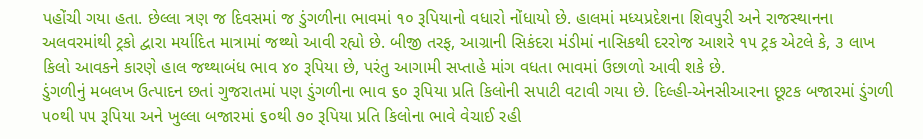પહોંચી ગયા હતા. છેલ્લા ત્રણ જ દિવસમાં જ ડુંગળીના ભાવમાં ૧૦ રૂપિયાનો વધારો નોંધાયો છે. હાલમાં મધ્યપ્રદેશના શિવપુરી અને રાજસ્થાનના અલવરમાંથી ટ્રકો દ્વારા મર્યાદિત માત્રામાં જથ્થો આવી રહ્યો છે. બીજી તરફ, આગ્રાની સિકંદરા મંડીમાં નાસિકથી દરરોજ આશરે ૧૫ ટ્રક એટલે કે, ૩ લાખ કિલો આવકને કારણે હાલ જથ્થાબંધ ભાવ ૪૦ રૂપિયા છે, પરંતુ આગામી સપ્તાહે માંગ વધતા ભાવમાં ઉછાળો આવી શકે છે.
ડુંગળીનું મબલખ ઉત્પાદન છતાં ગુજરાતમાં પણ ડુંગળીના ભાવ ૬૦ રૂપિયા પ્રતિ કિલોની સપાટી વટાવી ગયા છે. દિલ્હી-એનસીઆરના છૂટક બજારમાં ડુંગળી ૫૦થી ૫૫ રૂપિયા અને ખુલ્લા બજારમાં ૬૦થી ૭૦ રૂપિયા પ્રતિ કિલોના ભાવે વેચાઈ રહી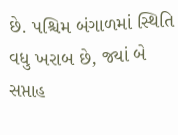છે. પશ્ચિમ બંગાળમાં સ્થિતિ વધુ ખરાબ છે, જ્યાં બે સપ્તાહ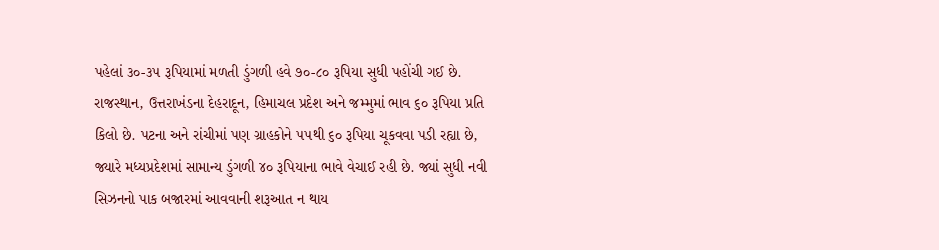પહેલાં ૩૦-૩૫ રૂપિયામાં મળતી ડુંગળી હવે ૭૦-૮૦ રૂપિયા સુધી પહોંચી ગઈ છે. રાજસ્થાન, ઉત્તરાખંડના દેહરાદૂન, હિમાચલ પ્રદેશ અને જમ્મુમાં ભાવ ૬૦ રૂપિયા પ્રતિ કિલો છે. પટના અને રાંચીમાં પણ ગ્રાહકોને ૫૫થી ૬૦ રૂપિયા ચૂકવવા પડી રહ્યા છે, જ્યારે મધ્યપ્રદેશમાં સામાન્ય ડુંગળી ૪૦ રૂપિયાના ભાવે વેચાઈ રહી છે. જ્યાં સુધી નવી સિઝનનો પાક બજારમાં આવવાની શરૂઆત ન થાય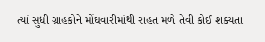ત્યાં સુધી ગ્રાહકોને મોંઘવારીમાંથી રાહત મળે તેવી કોઈ શક્યતા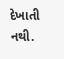દેખાતી નથી.